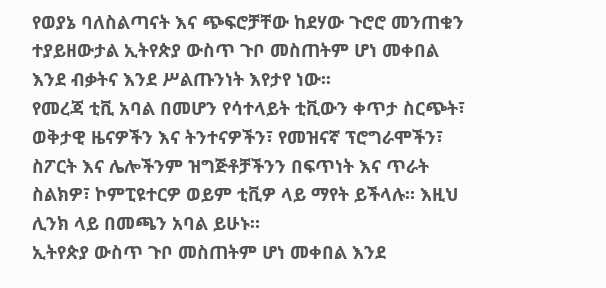የወያኔ ባለስልጣናት እና ጭፍሮቻቸው ከደሃው ጉሮሮ መንጠቁን ተያይዘውታል ኢትየጵያ ውስጥ ጉቦ መስጠትም ሆነ መቀበል እንደ ብቃትና እንደ ሥልጡንነት እየታየ ነው፡፡
የመረጃ ቲቪ አባል በመሆን የሳተላይት ቲቪውን ቀጥታ ስርጭት፣ ወቅታዊ ዜናዎችን እና ትንተናዎችን፣ የመዝናኛ ፕሮግራሞችን፣ ስፖርት እና ሌሎችንም ዝግጅቶቻችንን በፍጥነት እና ጥራት ስልክዎ፣ ኮምፒዩተርዎ ወይም ቲቪዎ ላይ ማየት ይችላሉ። እዚህ ሊንክ ላይ በመጫን አባል ይሁኑ።
ኢትየጵያ ውስጥ ጉቦ መስጠትም ሆነ መቀበል እንደ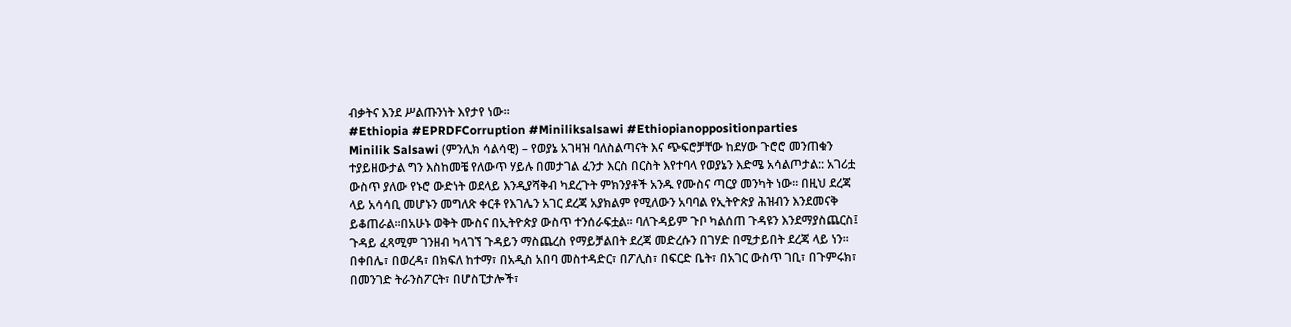ብቃትና እንደ ሥልጡንነት እየታየ ነው፡፡
#Ethiopia #EPRDFCorruption #Miniliksalsawi #Ethiopianoppositionparties
Minilik Salsawi (ምንሊክ ሳልሳዊ) – የወያኔ አገዛዝ ባለስልጣናት እና ጭፍሮቻቸው ከደሃው ጉሮሮ መንጠቁን ተያይዘውታል ግን እስከመቼ የለውጥ ሃይሉ በመታገል ፈንታ እርስ በርስት እየተባላ የወያኔን እድሜ አሳልጦታል:: አገሪቷ ውስጥ ያለው የኑሮ ውድነት ወደላይ እንዲያሻቅብ ካደረጉት ምክንያቶች አንዱ የሙስና ጣርያ መንካት ነው፡፡ በዚህ ደረጃ ላይ አሳሳቢ መሆኑን መግለጽ ቀርቶ የእገሌን አገር ደረጃ አያክልም የሚለውን አባባል የኢትዮጵያ ሕዝብን እንደመናቅ ይቆጠራል፡፡በአሁኑ ወቅት ሙስና በኢትዮጵያ ውስጥ ተንሰራፍቷል፡፡ ባለጉዳይም ጉቦ ካልሰጠ ጉዳዩን እንደማያስጨርስ፤ ጉዳይ ፈጻሚም ገንዘብ ካላገኘ ጉዳይን ማስጨረስ የማይቻልበት ደረጃ መድረሱን በገሃድ በሚታይበት ደረጃ ላይ ነን፡፡ በቀበሌ፣ በወረዳ፣ በክፍለ ከተማ፣ በአዲስ አበባ መስተዳድር፣ በፖሊስ፣ በፍርድ ቤት፣ በአገር ውስጥ ገቢ፣ በጉምሩክ፣ በመንገድ ትራንስፖርት፣ በሆስፒታሎች፣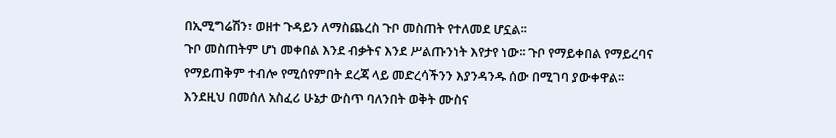በኢሚግሬሽን፣ ወዘተ ጉዳይን ለማስጨረስ ጉቦ መስጠት የተለመደ ሆኗል፡፡
ጉቦ መስጠትም ሆነ መቀበል እንደ ብቃትና እንደ ሥልጡንነት እየታየ ነው፡፡ ጉቦ የማይቀበል የማይረባና የማይጠቅም ተብሎ የሚሰየምበት ደረጃ ላይ መድረሳችንን እያንዳንዱ ሰው በሚገባ ያውቀዋል፡፡ እንደዚህ በመሰለ አስፈሪ ሁኔታ ውስጥ ባለንበት ወቅት ሙስና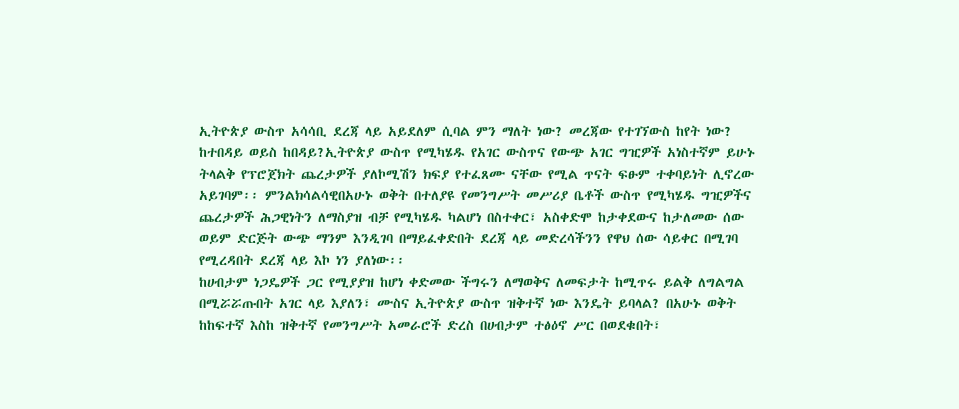ኢትዮጵያ ውስጥ አሳሳቢ ደረጃ ላይ አይደለም ሲባል ምን ማለት ነው? መረጃው የተገኘውስ ከየት ነው? ከተበዳይ ወይስ ከበዳይ?ኢትዮጵያ ውስጥ የሚካሄዱ የአገር ውስጥና የውጭ አገር ግዢዎች አነስተኛም ይሁኑ ትላልቅ የፕሮጀክት ጨረታዎች ያለኮሚሽን ክፍያ የተፈጸሙ ናቸው የሚል ጥናት ፍፁም ተቀባይነት ሊኖረው አይገባም፡፡ ምንልክሳልሳዊበአሁኑ ወቅት በተለያዩ የመንግሥት መሥሪያ ቤቶች ውስጥ የሚካሄዱ ግዢዎችና ጨረታዎች ሕጋዊነትን ለማስያዝ ብቻ የሚካሄዱ ካልሆነ በስተቀር፣ አስቀድሞ ከታቀደውና ከታለመው ሰው ወይም ድርጅት ውጭ ማንም እንዲገባ በማይፈቀድበት ደረጃ ላይ መድረሳችንን የዋህ ሰው ሳይቀር በሚገባ የሚረዳበት ደረጃ ላይ እኮ ነን ያለነው፡፡
ከሀብታም ነጋዴዎች ጋር የሚያያዝ ከሆነ ቀድመው ችግሩን ለማወቅና ለመፍታት ከሚጥሩ ይልቅ ለግልግል በሚሯሯጡበት አገር ላይ እያለን፣ ሙስና ኢትዮጵያ ውስጥ ዝቅተኛ ነው እንዴት ይባላል? በአሁኑ ወቅት ከከፍተኛ እስከ ዝቅተኛ የመንግሥት አመራሮች ድረስ በሀብታም ተፅዕኖ ሥር በወደቁበት፣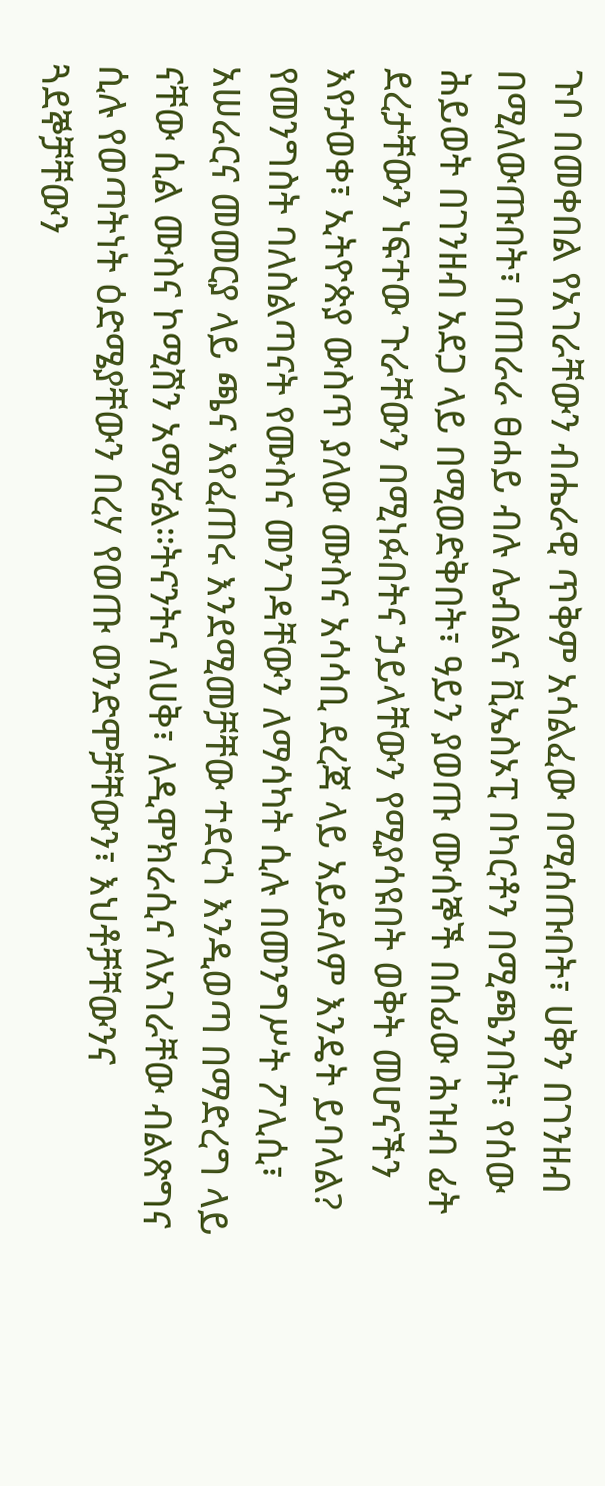ጉቦ በመቀበል የአገራቸውን ብሔራዊ ጥቅም አሳልፈው በሚሰጡበት፣ ሀቅን በገንዘብ በሚለውጡበት፣ በጠራራ ፀሐይ ብሉ ሌብልና ቪኤስኦፒ በካርቶን በሚጫንበት፣ የሰው ሕይወት በገንዘብ አደጋ ላይ በሚወድቅበት፣ ዓይን ያወጡ ሙሰኞች በሰፊው ሕዝብ ፊት ደረታቸውን ነፍተው ጉራቸውን በሚነፉበትና ኃይላቸውን የሚያሳዩበት ወቅት መሆናችን እየታወቀ፣ ኢትዮጵያ ውስጥ ያለው ሙስና አሳሳቢ ደረጃ ላይ አይደለም እንዴት ይባላል?
የመንግስት ባለስልጣናት የሙስና መንገዳቸውን ለማሳካት ሲሉ በመንግሥት ፖሊሲ፣ አሠራርና መመርያ ላይ ጫና እየፈጠሩ እንደሚመቻቸው ተደርጎ እንዲወጣ በማድረግ ላይ ናቸው ሲል ሙስና ኮሚሽን አማሯል።ትናንትና ለሀቅ፣ ለዲሞክራሲና ለአገራቸው ብልጽግና ሲሉ የወጣትነት ዕድሜያቸውን በረሃ የወጡ ወንድሞቻቸውን፣ እህቶቻቸውንና ጓደኞቻቸውን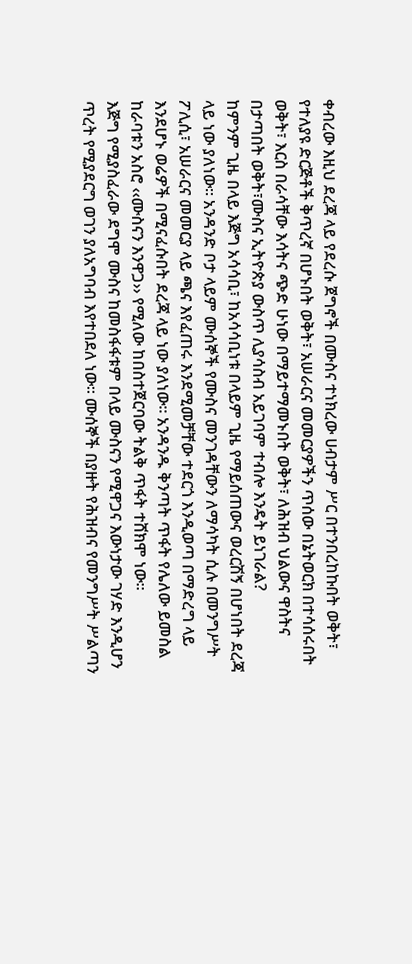ቀብረው እዚህ ደረጃ ላይ የደረሱ ጀግኖች በሙስና ተነክረው ሀብታም ሥር በተንበረከኩበት ወቅት፣ የተለያዩ ድርጅቶች ቅጥረኛ በሆኑበት ወቅት፣ አሠራርና መመርያዎችን ጥሰው በኔትወርክ በተሳሰሩበት ወቅት፣ እርስ በራሳቸው እሳትና ጭድ ሁነው በማይተማመኑበት ወቅት፣ ለሕዝብ ህልውና ዋስትና በታጣበት ወቅት፣ሙስና ኢትዮጵያ ውስጥ ሊያሳስብ አይገባም ተብሎ እንዴት ይነገራል?
ከምንም ጊዜ በላይ እጅግ አሳሳቢ፣ ከአሳሳቢነቱ በላይም ጊዜ የማይሰጠውና ወረርሽኝ በሆነበት ደረጃ ላይ ነው ያለነው፡፡ አንዳንድ ቦታ ላይም ሙሰኞች የሙስና መንገዳቸውን ለማሳካት ሲሉ በመንግሥት ፖሊሲ፣ አሠራርና መመርያ ላይ ጫና እየፈጠሩ እንደሚመቻቸው ተደርጎ እንዲወጣ በማድረግ ላይ እንደሆኑ ወሬዎች በሚናፈሱበት ደረጃ ላይ ነው ያለነው፡፡ አንዳንዱ ቅንጣት ጥፋት የሌለው ይመስል ከራባቱን አስሮ ‹‹ሙስናን እንዋጋ›› የሚለው ከበስተጀርባው ትልቅ ጥፋት ተሸክሞ ነው፡፡
እጅግ የሚያስፈራው ደግሞ ሙስና ከመስፋፋቱም በላይ ሙስናን የሚዋጋና እውነታው ገሃድ እንዲሆን ጥረት የሚያደርግ ወገን ያለአግባብ እየተበደለ ነው፡፡ ሙሰኞች በያዙት የሕዝብና የመንግሥት ሥልጣን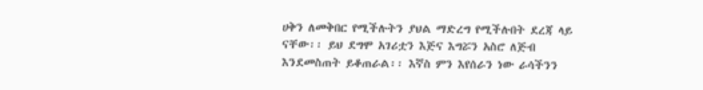ሀቅን ለመቅበር የሚችሉትን ያህል ማድረግ የሚችሉበት ደረጃ ላይ ናቸው፡፡ ይህ ደግሞ አገሪቷን እጅና እግሯን አስሮ ለጅብ እንደመስጠት ይቆጠራል፡፡ እኛስ ምን እየሰራን ነው ራሳችንን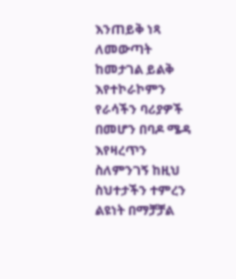እንጠይቅ ነጻ ለመውጣት ከመታገል ይልቅ እየተኮራኮምን የራሳችን ባሪያዎች በመሆን በባዶ ሜዳ እየዛረጥን ስለምንገኝ ከዚህ ስህተታችን ተምረን ልዩነት በማቻቻል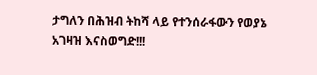ታግለን በሕዝብ ትከሻ ላይ የተንሰራፋውን የወያኔ አገዛዝ እናስወግድ!!!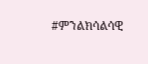#ምንልክሳልሳዊ